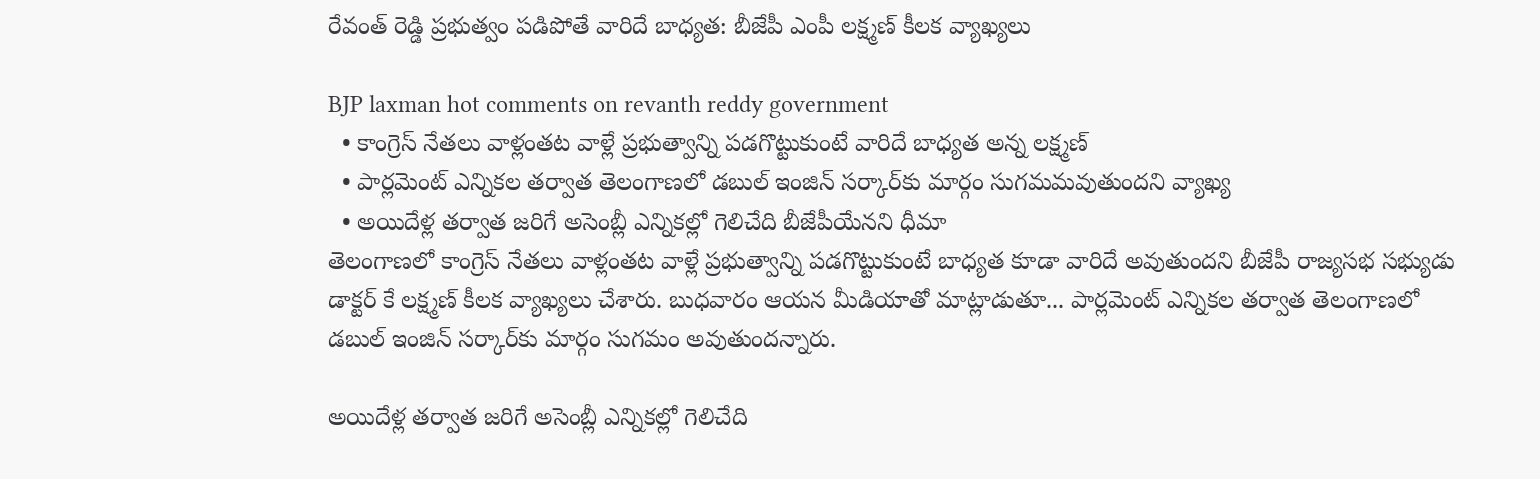రేవంత్ రెడ్డి ప్రభుత్వం పడిపోతే వారిదే బాధ్యత: బీజేపీ ఎంపీ లక్ష్మణ్ కీలక వ్యాఖ్యలు

BJP laxman hot comments on revanth reddy government
  • కాంగ్రెస్ నేతలు వాళ్లంతట వాళ్లే ప్రభుత్వాన్ని పడగొట్టుకుంటే వారిదే బాధ్యత అన్న లక్ష్మణ్
  • పార్లమెంట్ ఎన్నికల తర్వాత తెలంగాణలో డబుల్ ఇంజిన్ సర్కార్‌కు మార్గం సుగమమవుతుందని వ్యాఖ్య
  • అయిదేళ్ల తర్వాత జరిగే అసెంబ్లీ ఎన్నికల్లో గెలిచేది బీజేపీయేనని ధీమా
తెలంగాణలో కాంగ్రెస్ నేతలు వాళ్లంతట వాళ్లే ప్రభుత్వాన్ని పడగొట్టుకుంటే బాధ్యత కూడా వారిదే అవుతుందని బీజేపీ రాజ్యసభ సభ్యుడు డాక్టర్ కే లక్ష్మణ్ కీలక వ్యాఖ్యలు చేశారు. బుధవారం ఆయన మీడియాతో మాట్లాడుతూ... పార్లమెంట్ ఎన్నికల తర్వాత తెలంగాణలో డబుల్ ఇంజిన్ సర్కార్‌కు మార్గం సుగమం అవుతుందన్నారు.

అయిదేళ్ల తర్వాత జరిగే అసెంబ్లీ ఎన్నికల్లో గెలిచేది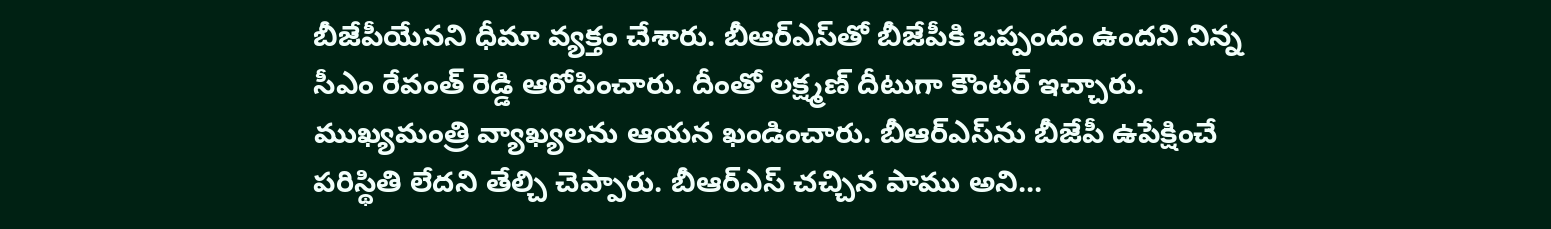బీజేపీయేనని ధీమా వ్యక్తం చేశారు. బీఆర్ఎస్‌తో బీజేపీకి ఒప్పందం ఉందని నిన్న సీఎం రేవంత్ రెడ్డి ఆరోపించారు. దీంతో లక్ష్మణ్ దీటుగా కౌంటర్ ఇచ్చారు. ముఖ్యమంత్రి వ్యాఖ్యలను ఆయన ఖండించారు. బీఆర్ఎస్‌ను బీజేపీ ఉపేక్షించే పరిస్థితి లేదని తేల్చి చెప్పారు. బీఆర్ఎస్ చచ్చిన పాము అని...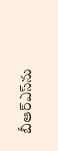బీఆర్ఎస్‌ను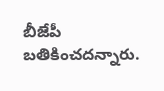బీజేపీ బతికించదన్నారు.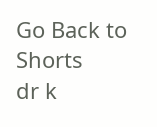Go Back to Shorts
dr k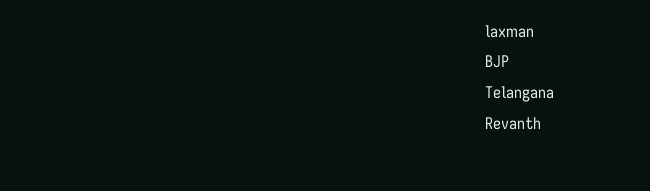laxman
BJP
Telangana
Revanth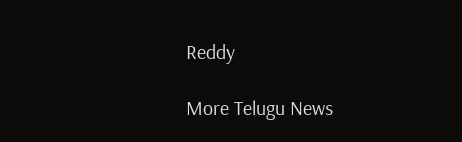Reddy

More Telugu News